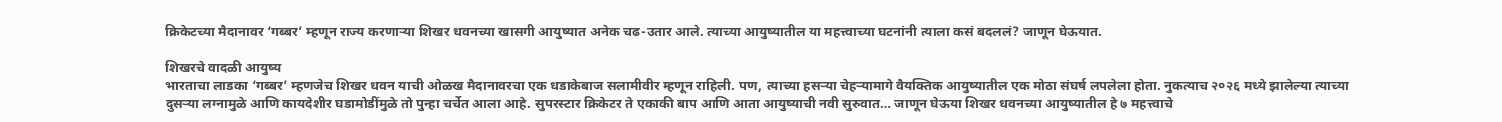क्रिकेटच्या मैदानावर ‘गब्बर’ म्हणून राज्य करणाऱ्या शिखर धवनच्या खासगी आयुष्यात अनेक चढ-उतार आले. त्याच्या आयुष्यातील या महत्त्वाच्या घटनांनी त्याला कसं बदललं? जाणून घेऊयात.

शिखरचे वादळी आयुष्य
भारताचा लाडका ‘गब्बर’ म्हणजेच शिखर धवन याची ओळख मैदानावरचा एक धडाकेबाज सलामीवीर म्हणून राहिली. पण, त्याच्या हसऱ्या चेहऱ्यामागे वैयक्तिक आयुष्यातील एक मोठा संघर्ष लपलेला होता. नुकत्याच २०२६ मध्ये झालेल्या त्याच्या दुसऱ्या लग्नामुळे आणि कायदेशीर घडामोडींमुळे तो पुन्हा चर्चेत आला आहे. सुपरस्टार क्रिकेटर ते एकाकी बाप आणि आता आयुष्याची नवी सुरुवात… जाणून घेऊया शिखर धवनच्या आयुष्यातील हे ७ महत्त्वाचे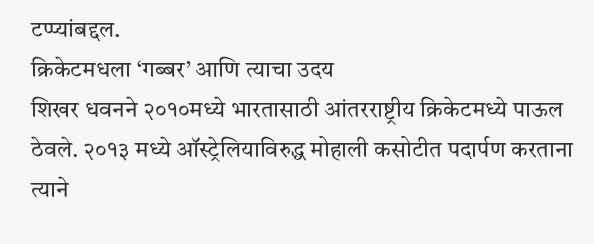टप्प्यांबद्दल.
क्रिकेटमधला ‘गब्बर’ आणि त्याचा उदय
शिखर धवनने २०१०मध्ये भारतासाठी आंतरराष्ट्रीय क्रिकेटमध्ये पाऊल ठेवले. २०१३ मध्ये ऑस्ट्रेलियाविरुद्ध मोहाली कसोटीत पदार्पण करताना त्याने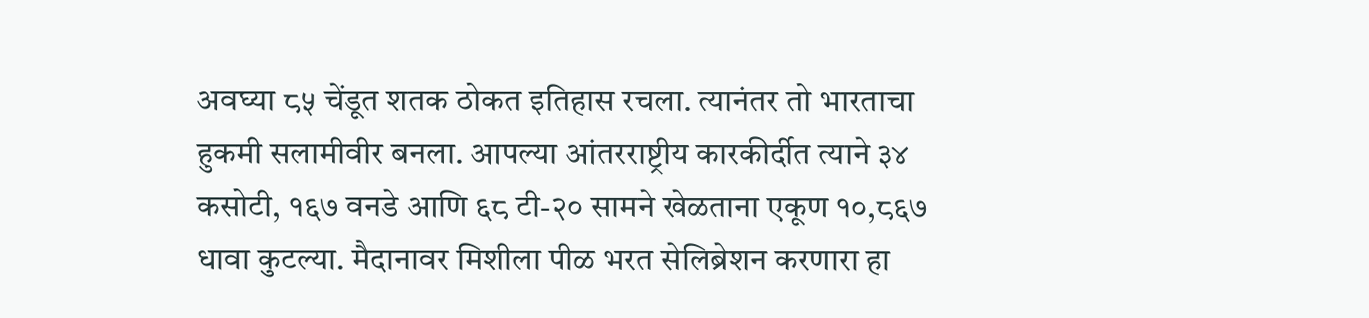अवघ्या ८५ चेंडूत शतक ठोकत इतिहास रचला. त्यानंतर तो भारताचा हुकमी सलामीवीर बनला. आपल्या आंतरराष्ट्रीय कारकीर्दीत त्याने ३४ कसोटी, १६७ वनडे आणि ६८ टी-२० सामने खेळताना एकूण १०,८६७ धावा कुटल्या. मैदानावर मिशीला पीळ भरत सेलिब्रेशन करणारा हा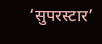‘सुपरस्टार’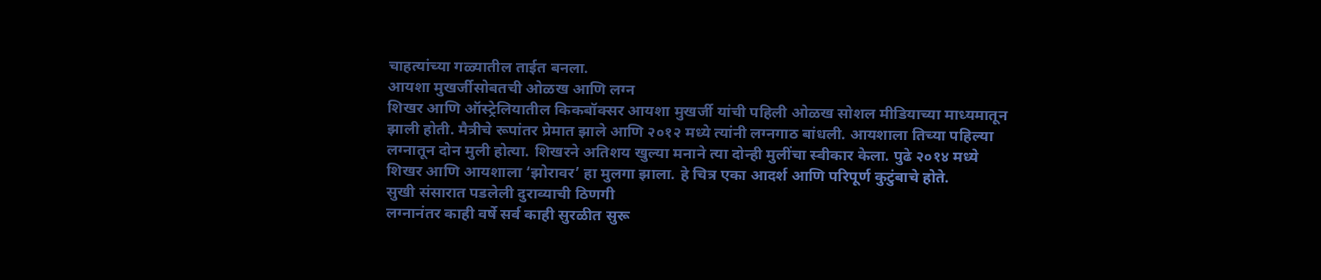चाहत्यांच्या गळ्यातील ताईत बनला.
आयशा मुखर्जीसोबतची ओळख आणि लग्न
शिखर आणि ऑस्ट्रेलियातील किकबॉक्सर आयशा मुखर्जी यांची पहिली ओळख सोशल मीडियाच्या माध्यमातून झाली होती. मैत्रीचे रूपांतर प्रेमात झाले आणि २०१२ मध्ये त्यांनी लग्नगाठ बांधली. आयशाला तिच्या पहिल्या लग्नातून दोन मुली होत्या. शिखरने अतिशय खुल्या मनाने त्या दोन्ही मुलींचा स्वीकार केला. पुढे २०१४ मध्ये शिखर आणि आयशाला ‘झोरावर’ हा मुलगा झाला. हे चित्र एका आदर्श आणि परिपूर्ण कुटुंबाचे होते.
सुखी संसारात पडलेली दुराव्याची ठिणगी
लग्नानंतर काही वर्षे सर्व काही सुरळीत सुरू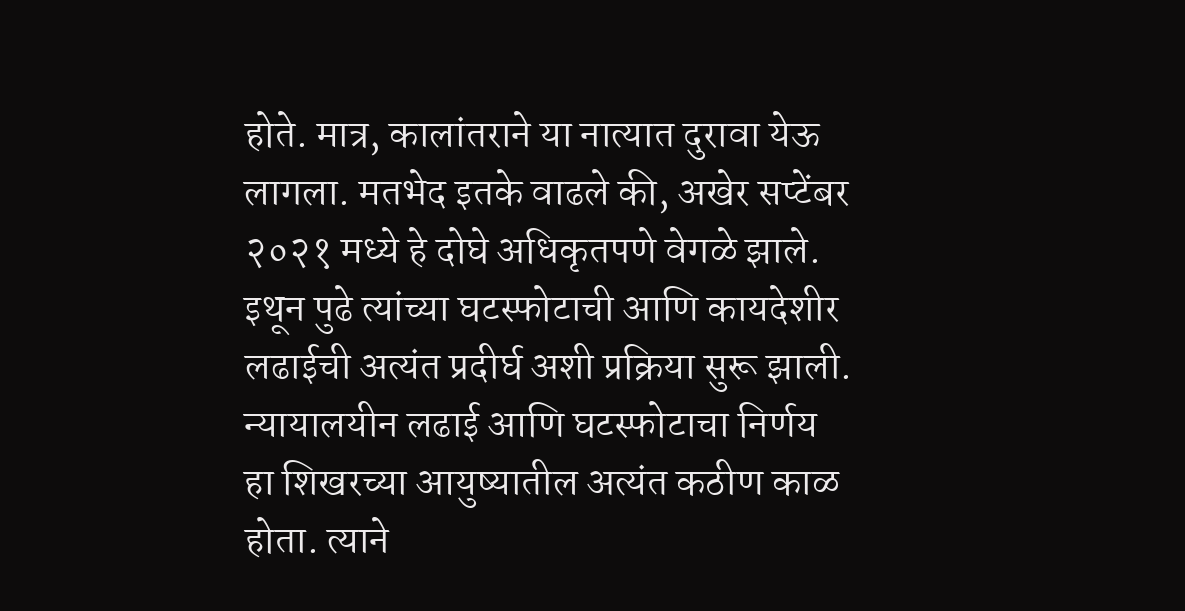होते. मात्र, कालांतराने या नात्यात दुरावा येऊ लागला. मतभेद इतके वाढले की, अखेर सप्टेंबर २०२१ मध्ये हे दोघे अधिकृतपणे वेगळे झाले. इथून पुढे त्यांच्या घटस्फोटाची आणि कायदेशीर लढाईची अत्यंत प्रदीर्घ अशी प्रक्रिया सुरू झाली.
न्यायालयीन लढाई आणि घटस्फोटाचा निर्णय
हा शिखरच्या आयुष्यातील अत्यंत कठीण काळ होता. त्याने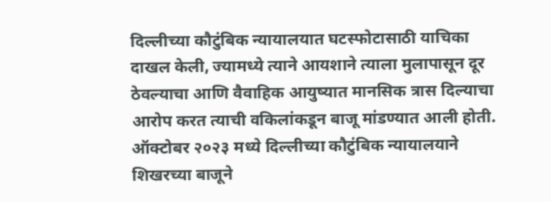दिल्लीच्या कौटुंबिक न्यायालयात घटस्फोटासाठी याचिका दाखल केली, ज्यामध्ये त्याने आयशाने त्याला मुलापासून दूर ठेवल्याचा आणि वैवाहिक आयुष्यात मानसिक त्रास दिल्याचा आरोप करत त्याची वकिलांकडून बाजू मांडण्यात आली होती. ऑक्टोबर २०२३ मध्ये दिल्लीच्या कौटुंबिक न्यायालयाने शिखरच्या बाजूने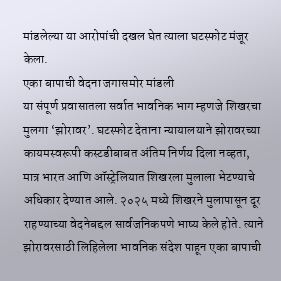मांडलेल्या या आरोपांची दखल घेत त्याला घटस्फोट मंजूर केला.
एका बापाची वेदना जगासमोर मांडली
या संपूर्ण प्रवासातला सर्वात भावनिक भाग म्हणजे शिखरचा मुलगा ‘झोरावर’. घटस्फोट देताना न्यायालयाने झोरावरच्या कायमस्वरूपी कस्टडीबाबत अंतिम निर्णय दिला नव्हता, मात्र भारत आणि ऑस्ट्रेलियात शिखरला मुलाला भेटण्याचे अधिकार देण्यात आले. २०२५ मध्ये शिखरने मुलापासून दूर राहण्याच्या वेदनेबद्दल सार्वजनिकपणे भाष्य केले होते. त्याने झोरावरसाठी लिहिलेला भावनिक संदेश पाहून एका बापाची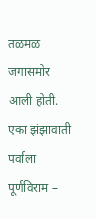तळमळ जगासमोर आली होती.
एका झंझावाती पर्वाला पूर्णविराम –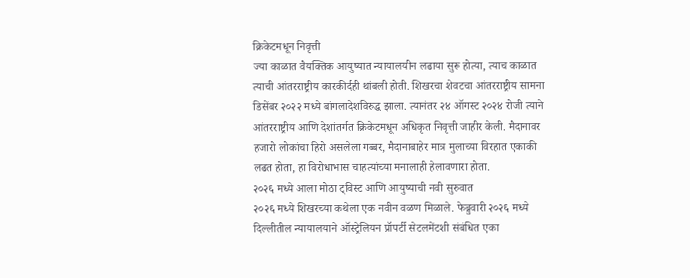क्रिकेटमधून निवृत्ती
ज्या काळात वैयक्तिक आयुष्यात न्यायालयीन लढाया सुरू होत्या, त्याच काळात त्याची आंतरराष्ट्रीय कारकीर्दही थांबली होती. शिखरचा शेवटचा आंतरराष्ट्रीय सामना डिसेंबर २०२२ मध्ये बांगलादेशविरुद्ध झाला. त्यानंतर २४ ऑगस्ट २०२४ रोजी त्याने आंतरराष्ट्रीय आणि देशांतर्गत क्रिकेटमधून अधिकृत निवृत्ती जाहीर केली. मैदानावर हजारो लोकांचा हिरो असलेला गब्बर, मैदानाबाहेर मात्र मुलाच्या विरहात एकाकी लढत होता, हा विरोधाभास चाहत्यांच्या मनालाही हेलावणारा होता.
२०२६ मध्ये आला मोठा ट्विस्ट आणि आयुष्याची नवी सुरुवात
२०२६ मध्ये शिखरच्या कथेला एक नवीन वळण मिळाले. फेब्रुवारी २०२६ मध्ये दिल्लीतील न्यायालयाने ऑस्ट्रेलियन प्रॉपर्टी सेटलमेंटशी संबंधित एका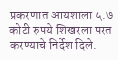प्रकरणात आयशाला ५.७ कोटी रुपये शिखरला परत करण्याचे निर्देश दिले.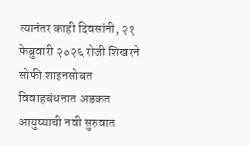त्यानंतर काही दिवसांनी, २१ फेब्रुवारी २०२६ रोजी शिखरने सोफी शाइनसोबत विवाहबंधनात अडकत आयुष्याची नवी सुरुवात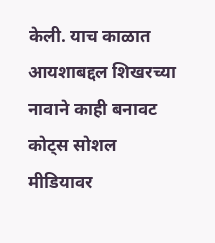केली. याच काळात आयशाबद्दल शिखरच्या नावाने काही बनावट कोट्स सोशल मीडियावर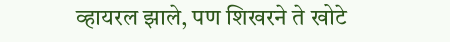व्हायरल झाले, पण शिखरने ते खोटे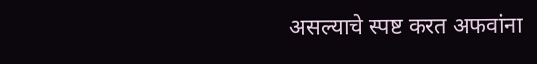असल्याचे स्पष्ट करत अफवांना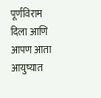पूर्णविराम दिला आणि आपण आता आयुष्यात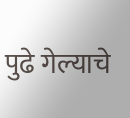पुढे गेल्याचे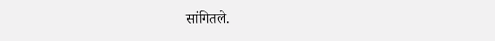सांगितले.